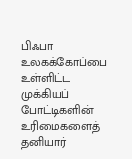பிஃபா உலகக்கோப்பை உள்ளிட்ட முக்கியப் போட்டிகளின் உரிமைகளைத் தனியார்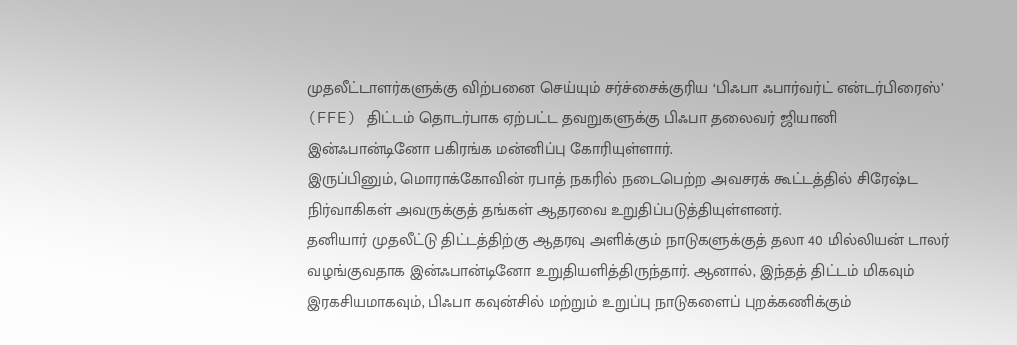முதலீட்டாளர்களுக்கு விற்பனை செய்யும் சர்ச்சைக்குரிய ‘பிஃபா ஃபார்வர்ட் என்டர்பிரைஸ்’ (FFE) திட்டம் தொடர்பாக ஏற்பட்ட தவறுகளுக்கு பிஃபா தலைவர் ஜியானி இன்ஃபான்டினோ பகிரங்க மன்னிப்பு கோரியுள்ளார்.
இருப்பினும், மொராக்கோவின் ரபாத் நகரில் நடைபெற்ற அவசரக் கூட்டத்தில் சிரேஷ்ட நிர்வாகிகள் அவருக்குத் தங்கள் ஆதரவை உறுதிப்படுத்தியுள்ளனர்.
தனியார் முதலீட்டு திட்டத்திற்கு ஆதரவு அளிக்கும் நாடுகளுக்குத் தலா 40 மில்லியன் டாலர் வழங்குவதாக இன்ஃபான்டினோ உறுதியளித்திருந்தார். ஆனால், இந்தத் திட்டம் மிகவும் இரகசியமாகவும், பிஃபா கவுன்சில் மற்றும் உறுப்பு நாடுகளைப் புறக்கணிக்கும்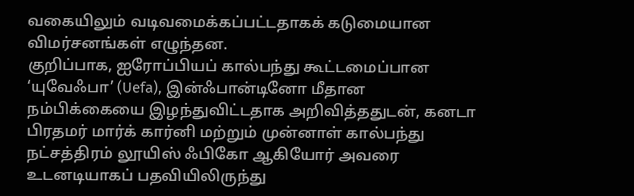வகையிலும் வடிவமைக்கப்பட்டதாகக் கடுமையான விமர்சனங்கள் எழுந்தன.
குறிப்பாக, ஐரோப்பியப் கால்பந்து கூட்டமைப்பான ‘யுவேஃபா’ (Uefa), இன்ஃபான்டினோ மீதான நம்பிக்கையை இழந்துவிட்டதாக அறிவித்ததுடன், கனடா பிரதமர் மார்க் கார்னி மற்றும் முன்னாள் கால்பந்து நட்சத்திரம் லூயிஸ் ஃபிகோ ஆகியோர் அவரை உடனடியாகப் பதவியிலிருந்து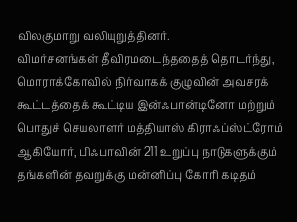விலகுமாறு வலியுறுத்தினர்.
விமர்சனங்கள் தீவிரமடைந்ததைத் தொடர்ந்து, மொராக்கோவில் நிர்வாகக் குழுவின் அவசரக் கூட்டத்தைக் கூட்டிய இன்ஃபான்டினோ மற்றும் பொதுச் செயலாளர் மத்தியாஸ் கிராஃப்ஸ்ட்ரோம் ஆகியோர், பிஃபாவின் 211 உறுப்பு நாடுகளுக்கும் தங்களின் தவறுக்கு மன்னிப்பு கோரி கடிதம்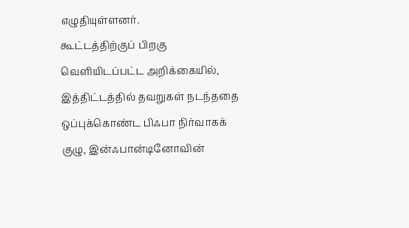எழுதியுள்ளனர்.
கூட்டத்திற்குப் பிறகு வெளியிடப்பட்ட அறிக்கையில், இத்திட்டத்தில் தவறுகள் நடந்ததை ஒப்புக்கொண்ட பிஃபா நிர்வாகக் குழு, இன்ஃபான்டினோவின்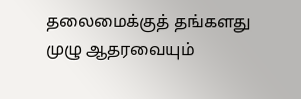தலைமைக்குத் தங்களது முழு ஆதரவையும்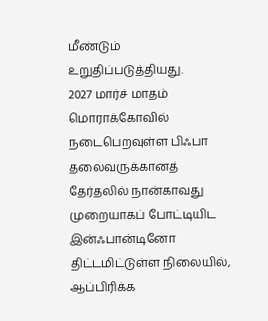மீண்டும் உறுதிப்படுத்தியது.
2027 மார்ச் மாதம் மொராக்கோவில் நடைபெறவுள்ள பிஃபா தலைவருக்கானத் தேர்தலில் நான்காவது முறையாகப் போட்டியிட இன்ஃபான்டினோ திட்டமிட்டுள்ள நிலையில், ஆப்பிரிக்க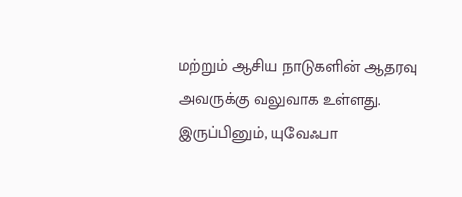மற்றும் ஆசிய நாடுகளின் ஆதரவு அவருக்கு வலுவாக உள்ளது.
இருப்பினும், யுவேஃபா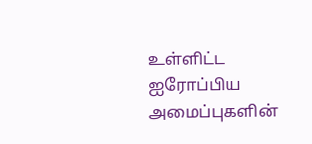உள்ளிட்ட ஐரோப்பிய அமைப்புகளின்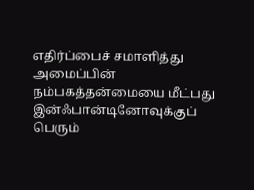எதிர்ப்பைச் சமாளித்து அமைப்பின் நம்பகத்தன்மையை மீட்பது இன்ஃபான்டினோவுக்குப் பெரும்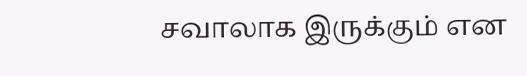சவாலாக இருக்கும் என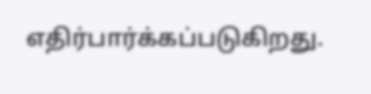எதிர்பார்க்கப்படுகிறது.